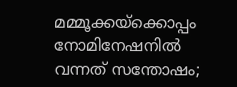മമ്മൂക്കയ്ക്കൊപ്പം നോമിനേഷനിൽ വന്നത് സന്തോഷം;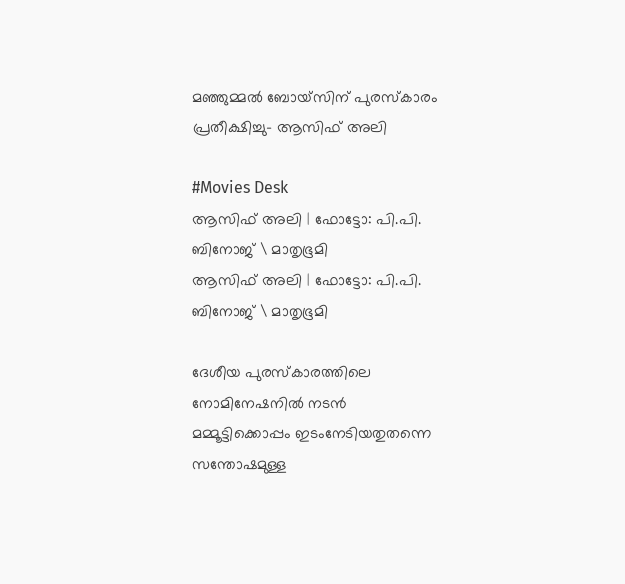മഞ്ഞുമ്മൽ ബോയ്സിന് പുരസ്കാരം പ്രതീക്ഷിച്ചു- ആസിഫ് അലി

#Movies Desk
ആസിഫ് അലി | ഫോട്ടോ: പി.പി. ബിനോജ് \ മാതൃഭൂമി
ആസിഫ് അലി | ഫോട്ടോ: പി.പി. ബിനോജ് \ മാതൃഭൂമി

ദേശീയ പുരസ്കാരത്തിലെ നോമിനേഷനിൽ നടൻ മമ്മൂട്ടിക്കൊപ്പം ഇടംനേടിയതുതന്നെ സന്തോഷമുള്ള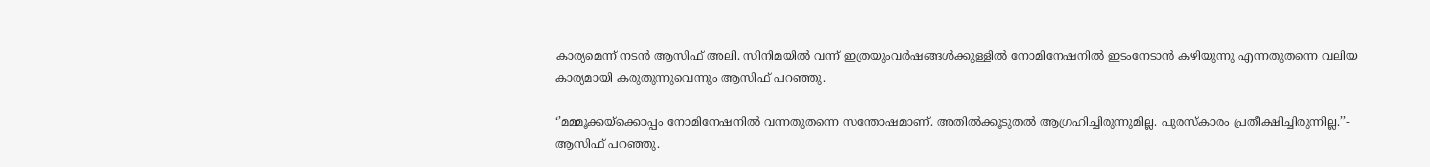കാര്യമെന്ന് നടൻ ആസിഫ് അലി. സിനിമയിൽ വന്ന് ഇത്രയുംവർഷങ്ങൾക്കുള്ളിൽ നോമിനേഷനിൽ ഇടംനേടാൻ കഴിയുന്നു എന്നതുതന്നെ വലിയ കാര്യമായി കരുതുന്നുവെന്നും ആസിഫ് പറഞ്ഞു.

‘’മമ്മൂക്കയ്ക്കൊപ്പം നോമിനേഷനിൽ വന്നതുതന്നെ സന്തോഷമാണ്. അതിൽക്കൂടുതൽ ആഗ്രഹിച്ചിരുന്നുമില്ല. പുരസ്കാരം പ്രതീക്ഷിച്ചിരുന്നില്ല.’’- ആസിഫ് പറഞ്ഞു.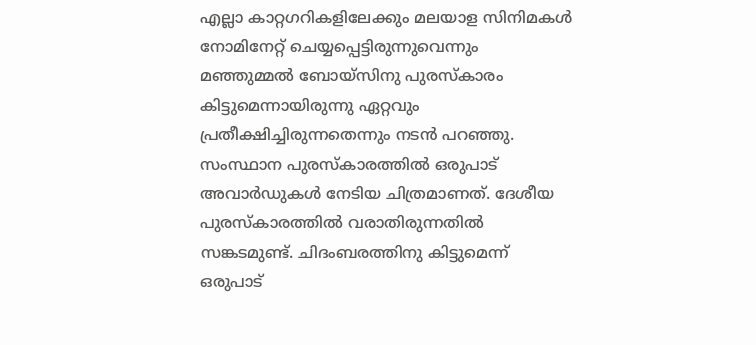എല്ലാ കാറ്റഗറികളിലേക്കും മലയാള സിനിമകൾ നോമിനേറ്റ് ചെയ്യപ്പെട്ടിരുന്നുവെന്നും മഞ്ഞുമ്മൽ ബോയ്സിനു പുരസ്കാരം കിട്ടുമെന്നായിരുന്നു ഏറ്റവും പ്രതീക്ഷിച്ചിരുന്നതെന്നും നടൻ പറഞ്ഞു. സംസ്ഥാന പുരസ്കാരത്തിൽ ഒരുപാട് അവാർഡുകൾ നേടിയ ചിത്രമാണത്. ദേശീയ പുരസ്കാരത്തിൽ വരാതിരുന്നതിൽ സങ്കടമുണ്ട്. ചിദംബരത്തിനു കിട്ടുമെന്ന് ഒരുപാട്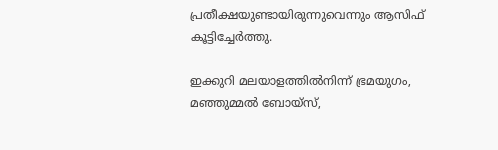പ്രതീക്ഷയുണ്ടായിരുന്നുവെന്നും ആസിഫ് കൂട്ടിച്ചേർത്തു.

ഇക്കുറി മലയാളത്തിൽനിന്ന് ഭ്രമയുഗം, മഞ്ഞുമ്മൽ ബോയ്സ്,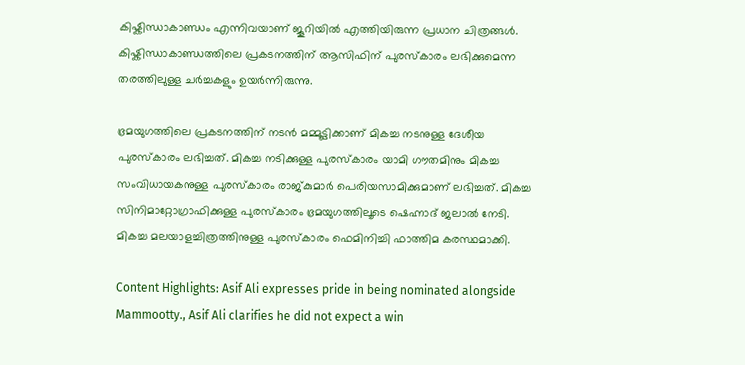കിഷ്കിന്ധാകാണ്ഡം എന്നിവയാണ് ജൂറിയിൽ എത്തിയിരുന്ന പ്രധാന ചിത്രങ്ങൾ. കിഷ്കിന്ധാകാണ്ഡത്തിലെ പ്രകടനത്തിന് ആസിഫിന് പുരസ്കാരം ലഭിക്കുമെന്ന തരത്തിലുള്ള ചർച്ചകളും ഉയർന്നിരുന്നു.

ഭ്രമയുഗത്തിലെ പ്രകടനത്തിന് നടൻ മമ്മൂട്ടിക്കാണ് മികച്ച നടനുള്ള ദേശീയ പുരസ്കാരം ലഭിച്ചത്. മികച്ച നടിക്കുള്ള പുരസ്കാരം യാമി ഗൗതമിനും മികച്ച സംവിധായകനുള്ള പുരസ്കാരം രാജ്കുമാർ പെരിയസാമിക്കുമാണ് ലഭിച്ചത്. മികച്ച സിനിമാറ്റോഗ്രാഫിക്കുള്ള പുരസ്കാരം ഭ്രമയുഗത്തിലൂടെ ഷെഹ്നാദ് ജലാൽ നേടി. മികച്ച മലയാളച്ചിത്രത്തിനുള്ള പുരസ്കാരം ഫെമിനിച്ചി ഫാത്തിമ കരസ്ഥമാക്കി.

Content Highlights: Asif Ali expresses pride in being nominated alongside Mammootty., Asif Ali clarifies he did not expect a win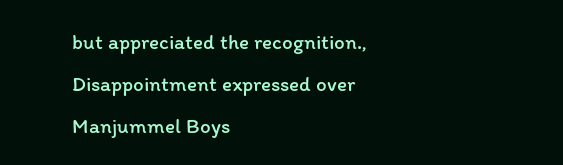but appreciated the recognition., Disappointment expressed over Manjummel Boys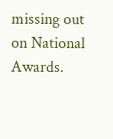missing out on National Awards.